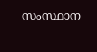സംസ്ഥാന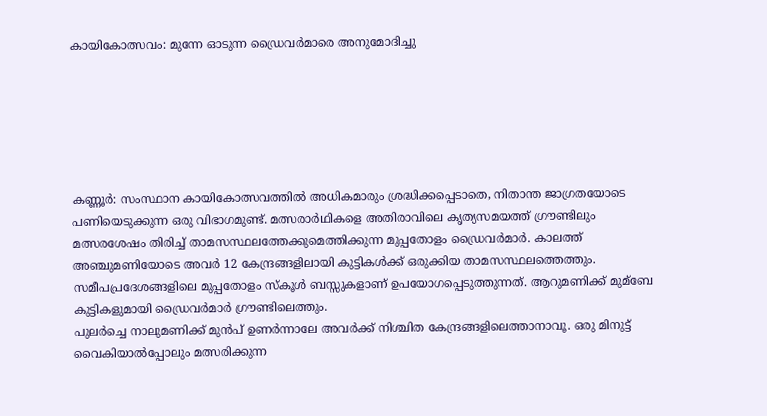കായികോത്സവം: മുന്നേ ഓടുന്ന ഡ്രൈവര്‍മാരെ അനുമോദിച്ചു






കണ്ണൂര്‍: സംസ്ഥാന കായികോത്സവത്തില്‍ അധികമാരും ശ്രദ്ധിക്കപ്പെടാതെ, നിതാന്ത ജാഗ്രതയോടെ പണിയെടുക്കുന്ന ഒരു വിഭാഗമുണ്ട്. മത്സരാര്‍ഥികളെ അതിരാവിലെ കൃത്യസമയത്ത് ഗ്രൗണ്ടിലും മത്സരശേഷം തിരിച്ച്‌ താമസസ്ഥലത്തേക്കുമെത്തിക്കുന്ന മുപ്പതോളം ഡ്രൈവര്‍മാര്‍. കാലത്ത് അഞ്ചുമണിയോടെ അവര്‍ 12 കേന്ദ്രങ്ങളിലായി കുട്ടികള്‍ക്ക് ഒരുക്കിയ താമസസ്ഥലത്തെത്തും. സമീപപ്രദേശങ്ങളിലെ മുപ്പതോളം സ്കൂള്‍ ബസ്സുകളാണ് ഉപയോഗപ്പെടുത്തുന്നത്. ആറുമണിക്ക് മുമ്ബേ കുട്ടികളുമായി ഡ്രൈവര്‍മാര്‍ ഗ്രൗണ്ടിലെത്തും.
പുലര്‍ച്ചെ നാലുമണിക്ക് മുന്‍പ്‌ ഉണര്‍ന്നാലേ അവര്‍ക്ക് നിശ്ചിത കേന്ദ്രങ്ങളിലെത്താനാവൂ. ഒരു മിനുട്ട് വൈകിയാല്‍പ്പോലും മത്സരിക്കുന്ന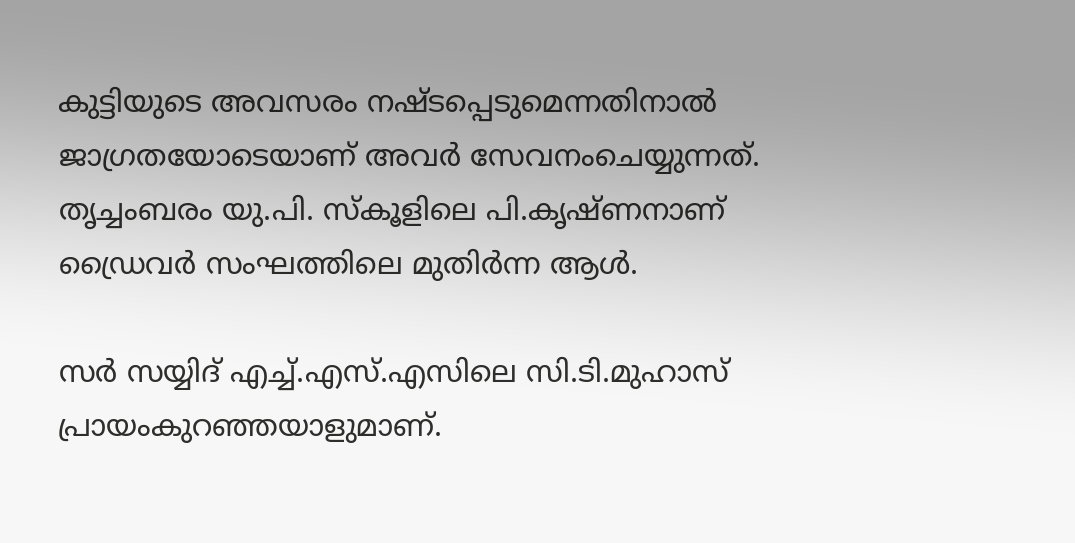കുട്ടിയുടെ അവസരം നഷ്ടപ്പെടുമെന്നതിനാല്‍ ജാഗ്രതയോടെയാണ് അവര്‍ സേവനംചെയ്യുന്നത്. തൃച്ചംബരം യു.പി. സ്കൂളിലെ പി.കൃഷ്ണനാണ് ഡ്രൈവര്‍ സംഘത്തിലെ മുതിര്‍ന്ന ആള്‍.

സര്‍ സയ്യിദ് എച്ച്‌.എസ്.എസിലെ സി.ടി.മുഹാസ് പ്രായംകുറഞ്ഞയാളുമാണ്.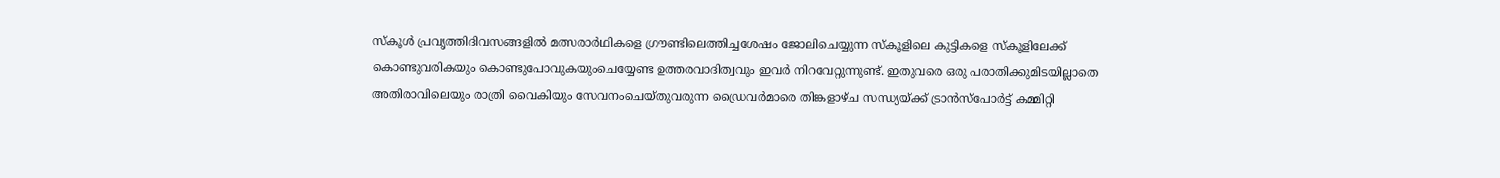സ്കൂള്‍ പ്രവൃത്തിദിവസങ്ങളില്‍ മത്സരാര്‍ഥികളെ ഗ്രൗണ്ടിലെത്തിച്ചശേഷം ജോലിചെയ്യുന്ന സ്കൂളിലെ കുട്ടികളെ സ്കൂളിലേക്ക് കൊണ്ടുവരികയും കൊണ്ടുപോവുകയുംചെയ്യേണ്ട ഉത്തരവാദിത്വവും ഇവര്‍ നിറവേറ്റുന്നുണ്ട്. ഇതുവരെ ഒരു പരാതിക്കുമിടയില്ലാതെ അതിരാവിലെയും രാത്രി വൈകിയും സേവനംചെയ്തുവരുന്ന ഡ്രൈവര്‍മാരെ തിങ്കളാഴ്ച സന്ധ്യയ്ക്ക് ട്രാന്‍സ്പോര്‍ട്ട് കമ്മിറ്റി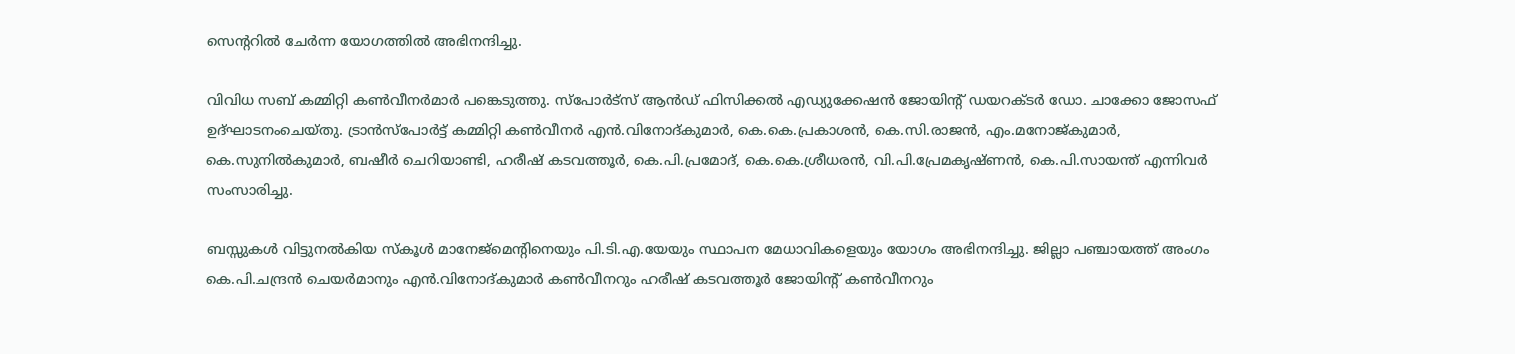സെന്ററില്‍ ചേര്‍ന്ന യോഗത്തില്‍ അഭിനന്ദിച്ചു.

വിവിധ സബ് കമ്മിറ്റി കണ്‍വീനര്‍മാര്‍ പങ്കെടുത്തു. സ്പോര്‍ട്‌സ് ആന്‍ഡ്‌ ഫിസിക്കല്‍ എഡ്യുക്കേഷന്‍ ജോയിന്റ് ഡയറക്ടര്‍ ഡോ. ചാക്കോ ജോസഫ് ഉദ്ഘാടനംചെയ്തു. ട്രാന്‍സ്‌പോര്‍ട്ട് കമ്മിറ്റി കണ്‍വീനര്‍ എന്‍.വിനോദ്കുമാര്‍, കെ.കെ.പ്രകാശന്‍, കെ.സി.രാജന്‍, എം.മനോജ്കുമാര്‍, കെ.സുനില്‍കുമാര്‍, ബഷീര്‍ ചെറിയാണ്ടി, ഹരീഷ് കടവത്തൂര്‍, കെ.പി.പ്രമോദ്, കെ.കെ.ശ്രീധരന്‍, വി.പി.പ്രേമകൃഷ്ണന്‍, കെ.പി.സായന്ത് എന്നിവര്‍ സംസാരിച്ചു.

ബസ്സുകള്‍ വിട്ടുനല്‍കിയ സ്കൂള്‍ മാനേജ്‌മെന്റിനെയും പി.ടി.എ.യേയും സ്ഥാപന മേധാവികളെയും യോഗം അഭിനന്ദിച്ചു. ജില്ലാ പഞ്ചായത്ത് അംഗം കെ.പി.ചന്ദ്രന്‍ ചെയര്‍മാനും എന്‍.വിനോദ്കുമാര്‍ കണ്‍വീനറും ഹരീഷ് കടവത്തൂര്‍ ജോയിന്റ് കണ്‍വീനറും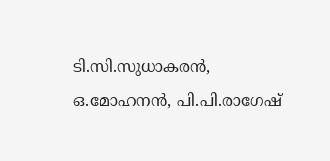ടി.സി.സുധാകരന്‍, ഒ.മോഹനന്‍, പി.പി.രാഗേഷ്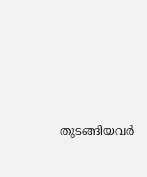തുടങ്ങിയവര്‍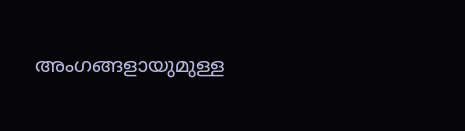അംഗങ്ങളായുമുള്ള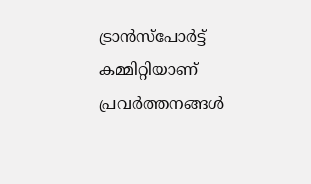ട്രാന്‍സ്പോര്‍ട്ട് കമ്മിറ്റിയാണ് പ്രവര്‍ത്തനങ്ങള്‍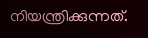നിയന്ത്രിക്കുന്നത്.